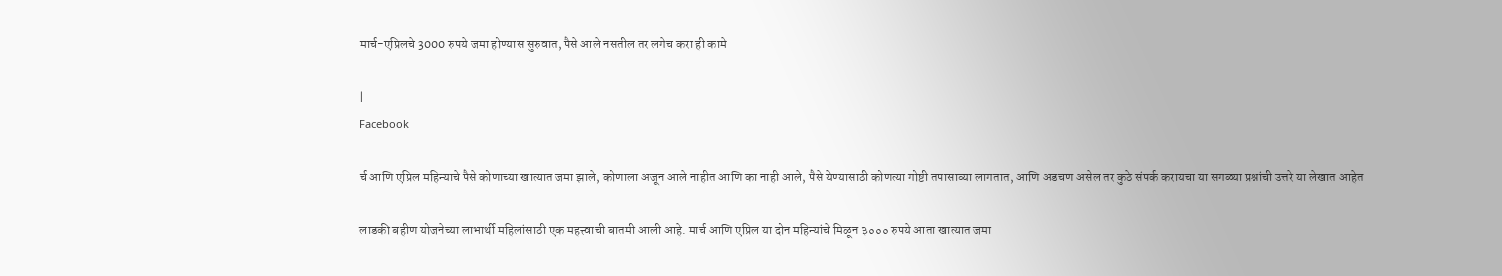मार्च-एप्रिलचे 3000 रुपये जमा होण्यास सुरुवात, पैसे आले नसतील तर लगेच करा ही कामे

|
Facebook

र्च आणि एप्रिल महिन्याचे पैसे कोणाच्या खात्यात जमा झाले, कोणाला अजून आले नाहीत आणि का नाही आले, पैसे येण्यासाठी कोणत्या गोष्टी तपासाव्या लागतात, आणि अडचण असेल तर कुठे संपर्क करायचा या सगळ्या प्रश्नांची उत्तरे या लेखात आहेत

लाडकी बहीण योजनेच्या लाभार्थी महिलांसाठी एक महत्त्वाची बातमी आली आहे. मार्च आणि एप्रिल या दोन महिन्यांचे मिळून ३००० रुपये आता खात्यात जमा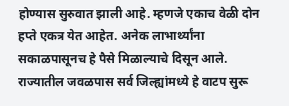होण्यास सुरुवात झाली आहे. म्हणजे एकाच वेळी दोन हप्ते एकत्र येत आहेत. अनेक लाभार्थ्यांना सकाळपासूनच हे पैसे मिळाल्याचे दिसून आले. राज्यातील जवळपास सर्व जिल्ह्यांमध्ये हे वाटप सुरू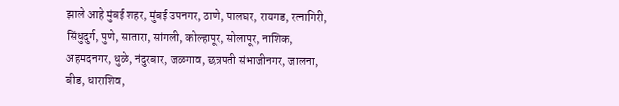झाले आहे मुंबई शहर, मुंबई उपनगर, ठाणे, पालघर, रायगड, रत्नागिरी, सिंधुदुर्ग, पुणे, सातारा, सांगली, कोल्हापूर, सोलापूर, नाशिक, अहमदनगर, धुळे, नंदुरबार, जळगाव, छत्रपती संभाजीनगर, जालना, बीड, धाराशिव,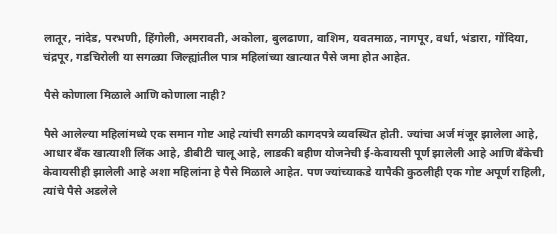लातूर, नांदेड, परभणी, हिंगोली, अमरावती, अकोला, बुलढाणा, वाशिम, यवतमाळ, नागपूर, वर्धा, भंडारा, गोंदिया, चंद्रपूर, गडचिरोली या सगळ्या जिल्ह्यांतील पात्र महिलांच्या खात्यात पैसे जमा होत आहेत.

पैसे कोणाला मिळाले आणि कोणाला नाही?

पैसे आलेल्या महिलांमध्ये एक समान गोष्ट आहे त्यांची सगळी कागदपत्रे व्यवस्थित होती. ज्यांचा अर्ज मंजूर झालेला आहे, आधार बँक खात्याशी लिंक आहे, डीबीटी चालू आहे, लाडकी बहीण योजनेची ई-केवायसी पूर्ण झालेली आहे आणि बँकेची केवायसीही झालेली आहे अशा महिलांना हे पैसे मिळाले आहेत. पण ज्यांच्याकडे यापैकी कुठलीही एक गोष्ट अपूर्ण राहिली, त्यांचे पैसे अडलेले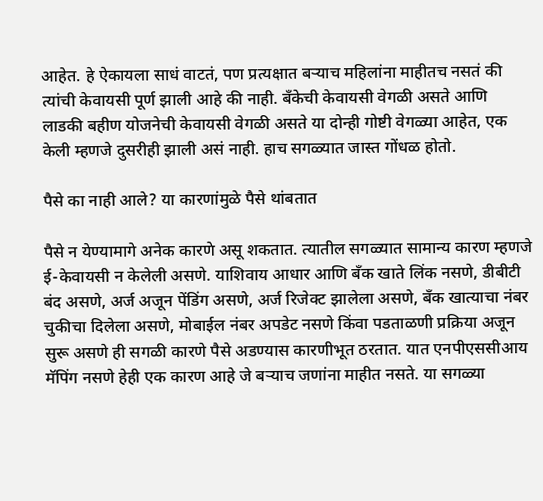आहेत. हे ऐकायला साधं वाटतं, पण प्रत्यक्षात बऱ्याच महिलांना माहीतच नसतं की त्यांची केवायसी पूर्ण झाली आहे की नाही. बँकेची केवायसी वेगळी असते आणि लाडकी बहीण योजनेची केवायसी वेगळी असते या दोन्ही गोष्टी वेगळ्या आहेत, एक केली म्हणजे दुसरीही झाली असं नाही. हाच सगळ्यात जास्त गोंधळ होतो.

पैसे का नाही आले? या कारणांमुळे पैसे थांबतात

पैसे न येण्यामागे अनेक कारणे असू शकतात. त्यातील सगळ्यात सामान्य कारण म्हणजे ई-केवायसी न केलेली असणे. याशिवाय आधार आणि बँक खाते लिंक नसणे, डीबीटी बंद असणे, अर्ज अजून पेंडिंग असणे, अर्ज रिजेक्ट झालेला असणे, बँक खात्याचा नंबर चुकीचा दिलेला असणे, मोबाईल नंबर अपडेट नसणे किंवा पडताळणी प्रक्रिया अजून सुरू असणे ही सगळी कारणे पैसे अडण्यास कारणीभूत ठरतात. यात एनपीएससीआय मॅपिंग नसणे हेही एक कारण आहे जे बऱ्याच जणांना माहीत नसते. या सगळ्या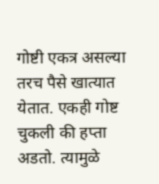गोष्टी एकत्र असल्या तरच पैसे खात्यात येतात. एकही गोष्ट चुकली की हप्ता अडतो. त्यामुळे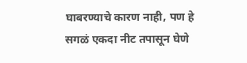घाबरण्याचे कारण नाही, पण हे सगळं एकदा नीट तपासून घेणे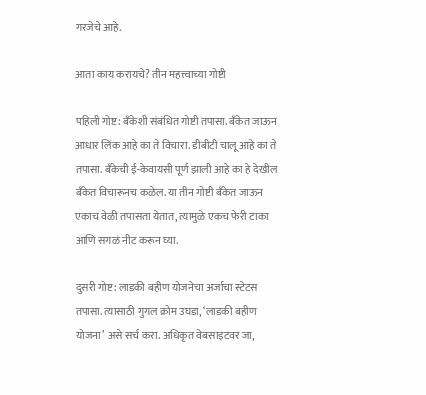गरजेचे आहे.

आता काय करायचे? तीन महत्त्वाच्या गोष्टी

पहिली गोष्ट: बँकेशी संबंधित गोष्टी तपासा. बँकेत जाऊन आधार लिंक आहे का ते विचारा. डीबीटी चालू आहे का ते तपासा. बँकेची ई-केवायसी पूर्ण झाली आहे का हे देखील बँकेत विचारूनच कळेल. या तीन गोष्टी बँकेत जाऊन एकाच वेळी तपासता येतात, त्यामुळे एकच फेरी टाका आणि सगळं नीट करून घ्या.

दुसरी गोष्ट: लाडकी बहीण योजनेचा अर्जाचा स्टेटस तपासा. त्यासाठी गुगल क्रोम उघडा, ‘लाडकी बहीण योजना’ असे सर्च करा. अधिकृत वेबसाइटवर जा,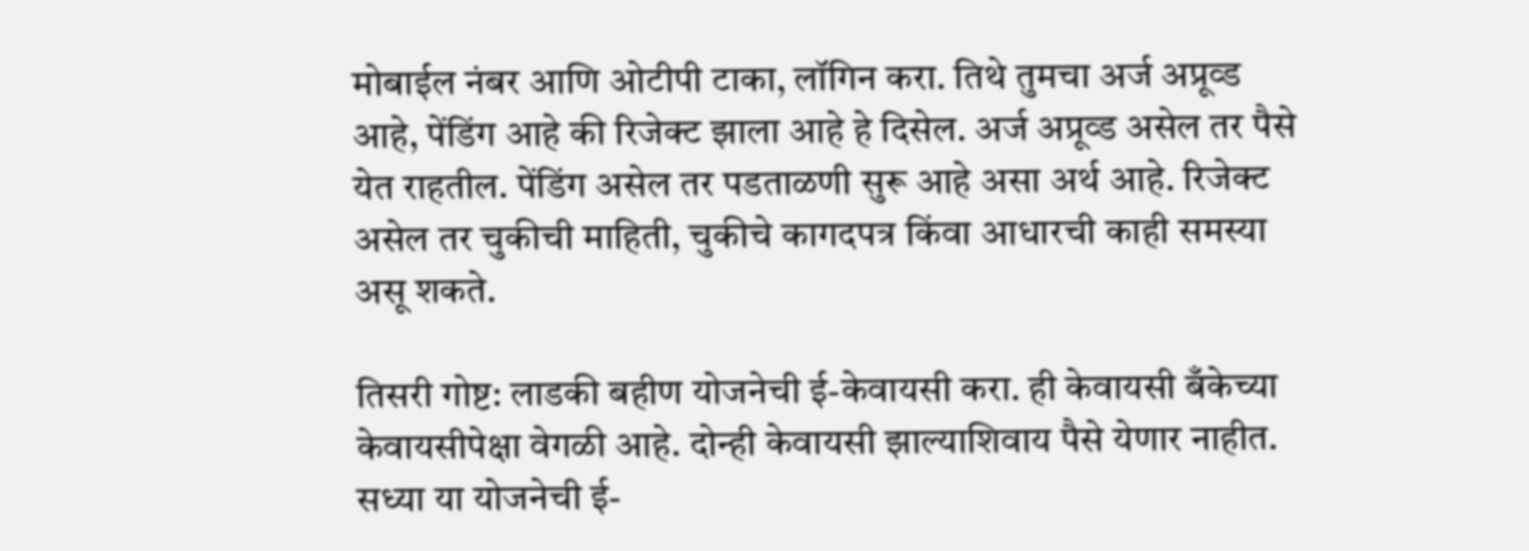मोबाईल नंबर आणि ओटीपी टाका, लॉगिन करा. तिथे तुमचा अर्ज अप्रूव्ड आहे, पेंडिंग आहे की रिजेक्ट झाला आहे हे दिसेल. अर्ज अप्रूव्ड असेल तर पैसे येत राहतील. पेंडिंग असेल तर पडताळणी सुरू आहे असा अर्थ आहे. रिजेक्ट असेल तर चुकीची माहिती, चुकीचे कागदपत्र किंवा आधारची काही समस्या असू शकते.

तिसरी गोष्ट: लाडकी बहीण योजनेची ई-केवायसी करा. ही केवायसी बँकेच्या केवायसीपेक्षा वेगळी आहे. दोन्ही केवायसी झाल्याशिवाय पैसे येणार नाहीत. सध्या या योजनेची ई-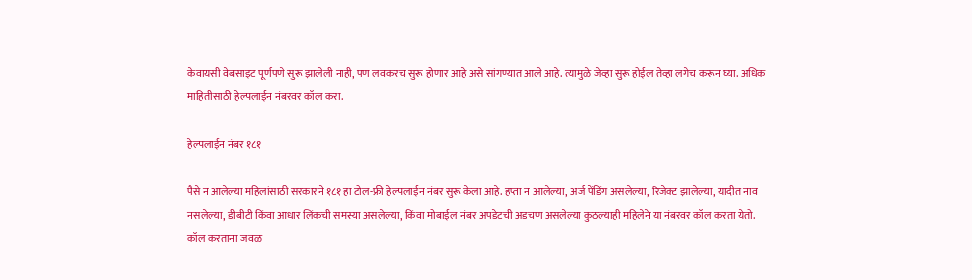केवायसी वेबसाइट पूर्णपणे सुरू झालेली नाही, पण लवकरच सुरू होणार आहे असे सांगण्यात आले आहे. त्यामुळे जेव्हा सुरू होईल तेव्हा लगेच करून घ्या. अधिक माहितीसाठी हेल्पलाईन नंबरवर कॉल करा.

हेल्पलाईन नंबर १८१

पैसे न आलेल्या महिलांसाठी सरकारने १८१ हा टोल-फ्री हेल्पलाईन नंबर सुरू केला आहे. हप्ता न आलेल्या, अर्ज पेंडिंग असलेल्या, रिजेक्ट झालेल्या, यादीत नाव नसलेल्या, डीबीटी किंवा आधार लिंकची समस्या असलेल्या, किंवा मोबाईल नंबर अपडेटची अडचण असलेल्या कुठल्याही महिलेने या नंबरवर कॉल करता येतो. कॉल करताना जवळ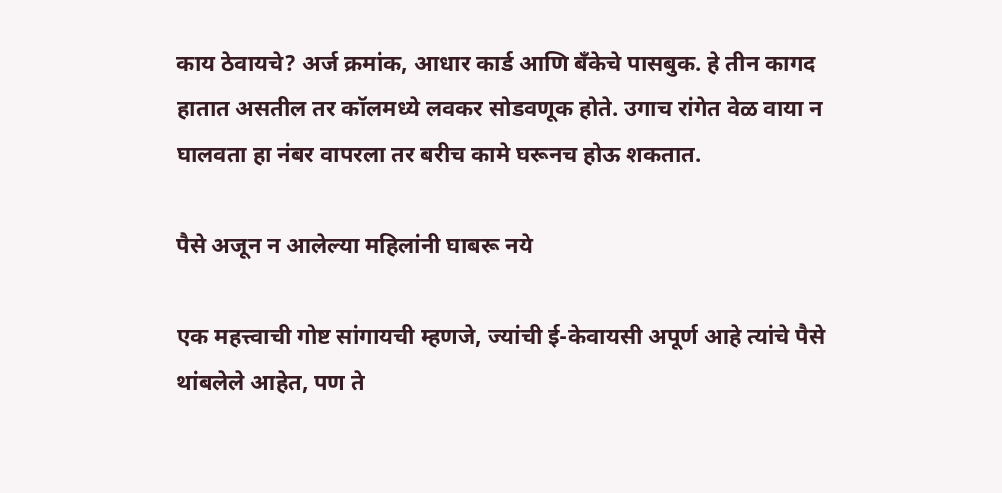काय ठेवायचे? अर्ज क्रमांक, आधार कार्ड आणि बँकेचे पासबुक. हे तीन कागद हातात असतील तर कॉलमध्ये लवकर सोडवणूक होते. उगाच रांगेत वेळ वाया न घालवता हा नंबर वापरला तर बरीच कामे घरूनच होऊ शकतात.

पैसे अजून न आलेल्या महिलांनी घाबरू नये

एक महत्त्वाची गोष्ट सांगायची म्हणजे, ज्यांची ई-केवायसी अपूर्ण आहे त्यांचे पैसे थांबलेले आहेत, पण ते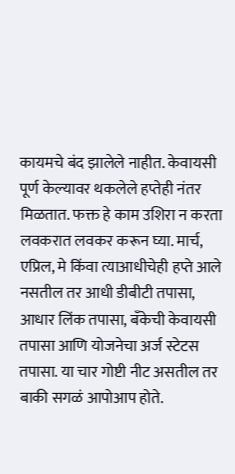कायमचे बंद झालेले नाहीत. केवायसी पूर्ण केल्यावर थकलेले हप्तेही नंतर मिळतात. फक्त हे काम उशिरा न करता लवकरात लवकर करून घ्या. मार्च, एप्रिल, मे किंवा त्याआधीचेही हप्ते आले नसतील तर आधी डीबीटी तपासा, आधार लिंक तपासा, बँकेची केवायसी तपासा आणि योजनेचा अर्ज स्टेटस तपासा. या चार गोष्टी नीट असतील तर बाकी सगळं आपोआप होते.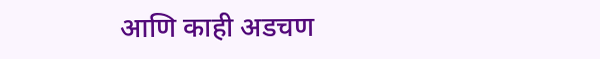आणि काही अडचण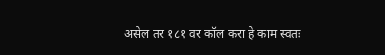असेल तर १८१ वर कॉल करा हे काम स्वतः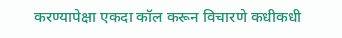करण्यापेक्षा एकदा कॉल करून विचारणे कधीकधी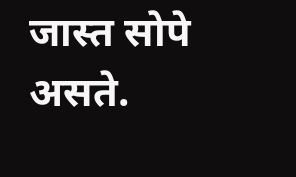जास्त सोपे असते.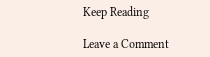Keep Reading

Leave a Comment